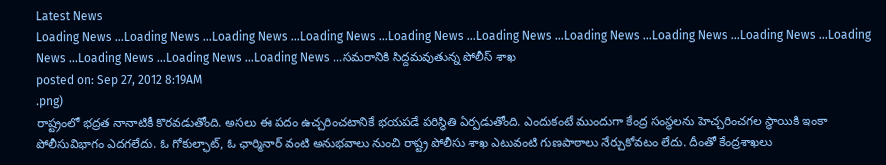Latest News
Loading News ...Loading News ...Loading News ...Loading News ...Loading News ...Loading News ...Loading News ...Loading News ...Loading News ...Loading News ...Loading News ...Loading News ...Loading News ...సమరానికి సిద్దమవుతున్న పోలీస్ శాఖ
posted on: Sep 27, 2012 8:19AM
.png)
రాష్ట్రంలో భద్రత నానాటికీ కొరవడుతోంది. అసలు ఈ పదం ఉచ్చరించటానికే భయపడే పరిస్థితి ఏర్పడుతోంది. ఎందుకంటే ముందుగా కేంద్ర సంస్థలను హెచ్చరించగల స్థాయికి ఇంకా పోలీసువిభాగం ఎదగలేదు. ఓ గోకుల్ఛాట్, ఓ ఛార్మినార్ వంటి అనుభవాలు నుంచి రాష్ట్ర పోలీసు శాఖ ఎటువంటి గుణపాఠాలు నేర్చుకోవటం లేదు. దీంతో కేంద్రశాఖలు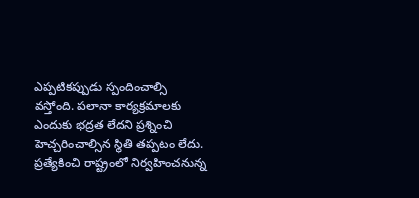ఎప్పటికప్పుడు స్పందించాల్సి వస్తోంది. పలానా కార్యక్రమాలకు ఎందుకు భద్రత లేదని ప్రశ్నించి హెచ్చరించాల్సిన స్థితి తప్పటం లేదు. ప్రత్యేకించి రాష్ట్రంలో నిర్వహించనున్న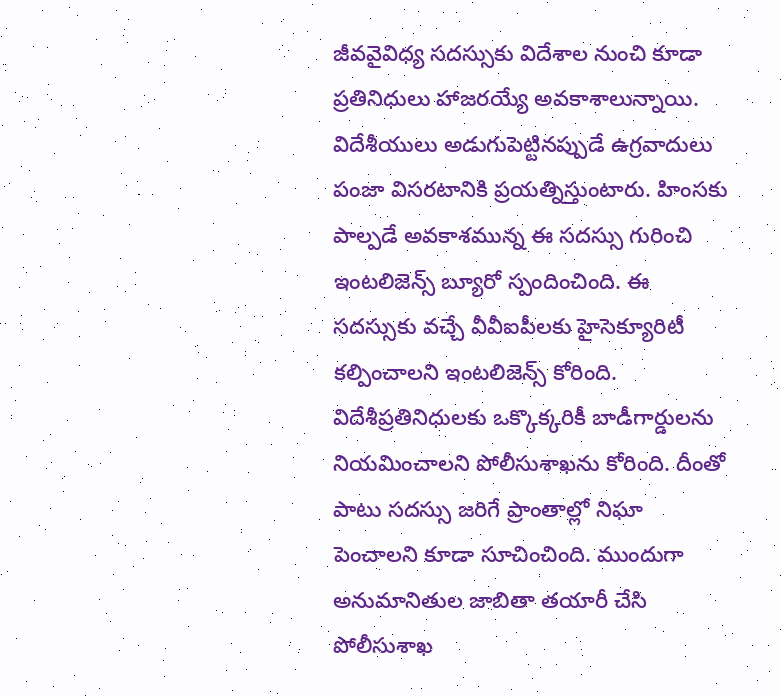జీవవైవిధ్య సదస్సుకు విదేశాల నుంచి కూడా ప్రతినిధులు హాజరయ్యే అవకాశాలున్నాయి. విదేశీయులు అడుగుపెట్టినప్పుడే ఉగ్రవాదులు పంజా విసరటానికి ప్రయత్నిస్తుంటారు. హింసకు పాల్పడే అవకాశమున్న ఈ సదస్సు గురించి ఇంటలిజెన్స్ బ్యూరో స్పందించింది. ఈ సదస్సుకు వచ్చే వీవీఐపీలకు హైసెక్యూరిటీ కల్పించాలని ఇంటలిజెన్స్ కోరింది. విదేశీప్రతినిధులకు ఒక్కొక్కరికీ బాడీగార్డులను నియమించాలని పోలీసుశాఖను కోరింది. దీంతో పాటు సదస్సు జరిగే ప్రాంతాల్లో నిఘా పెంచాలని కూడా సూచించింది. ముందుగా అనుమానితుల జాబితా తయారీ చేసి పోలీసుశాఖ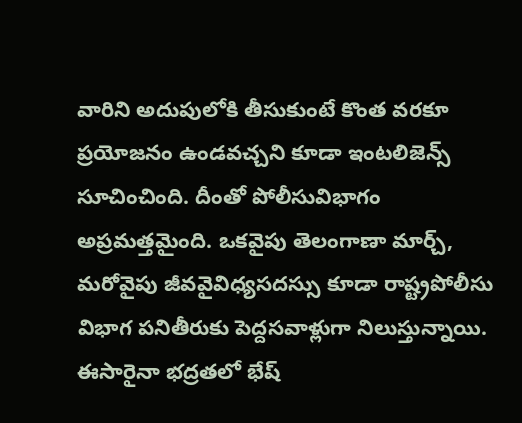వారిని అదుపులోకి తీసుకుంటే కొంత వరకూ ప్రయోజనం ఉండవచ్చని కూడా ఇంటలిజెన్స్ సూచించింది. దీంతో పోలీసువిభాగం అప్రమత్తమైంది. ఒకవైపు తెలంగాణా మార్చ్, మరోవైపు జీవవైవిధ్యసదస్సు కూడా రాష్ట్రపోలీసు విభాగ పనితీరుకు పెద్దసవాళ్లుగా నిలుస్తున్నాయి. ఈసారైనా భద్రతలో భేష్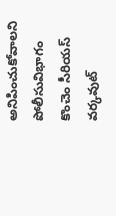అనిపించుకోవాలని పోలీసువిభాగం కొంచెం సీరియస్ వర్కవుట్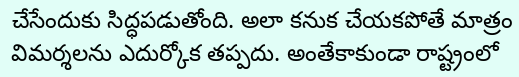చేసేందుకు సిద్ధపడుతోంది. అలా కనుక చేయకపోతే మాత్రం విమర్శలను ఎదుర్కోక తప్పదు. అంతేకాకుండా రాష్ట్రంలో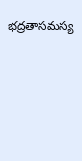భద్రతాసమస్య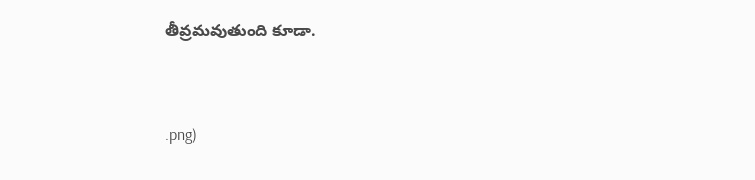తీవ్రమవుతుంది కూడా.


.png)